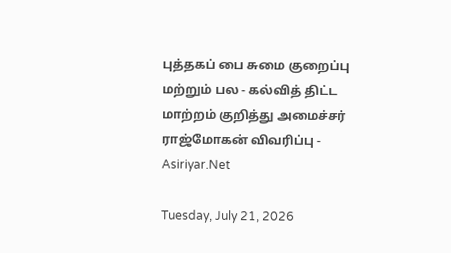புத்தகப் பை சுமை குறைப்பு மற்றும் பல - கல்வித் திட்ட மாற்றம் குறித்து அமைச்சர் ராஜ்மோகன் விவரிப்பு - Asiriyar.Net

Tuesday, July 21, 2026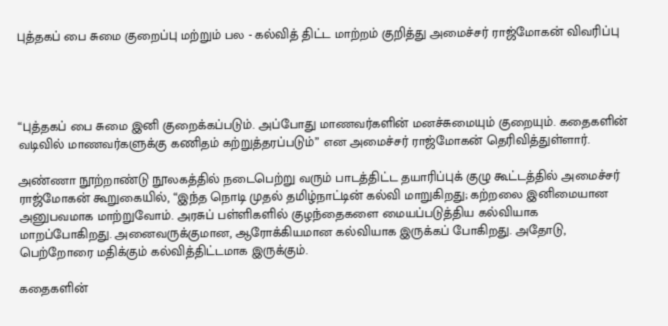புத்தகப் பை சுமை குறைப்பு மற்றும் பல - கல்வித் திட்ட மாற்றம் குறித்து அமைச்சர் ராஜ்மோகன் விவரிப்பு




“புத்தகப் பை சுமை இனி குறைக்கப்படும். அப்போது மாணவர்களின் மனச்சுமையும் குறையும். கதைகளின் வடிவில் மாணவர்களுக்கு கணிதம் கற்றுத்தரப்படும்” என அமைச்சர் ராஜ்மோகன் தெரிவித்துள்ளார்.

அண்ணா நூற்றாண்டு நூலகத்தில் நடைபெற்று வரும் பாடத்திட்ட தயாரிப்புக் குழு கூட்டத்தில் அமைச்சர் ராஜ்மோகன் கூறுகையில், “இந்த நொடி முதல் தமிழ்நாட்டின் கல்வி மாறுகிறது; கற்றலை இனிமையான அனுபவமாக மாற்றுவோம். அரசுப் பள்ளிகளில் குழந்தைகளை மையப்படுத்திய கல்வியாக மாறப்போகிறது. அனைவருக்குமான, ஆரோக்கியமான கல்வியாக இருக்கப் போகிறது. அதோடு, பெற்றோரை மதிக்கும் கல்வித்திட்டமாக இருக்கும்.

கதைகளின்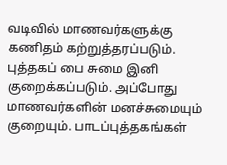வடிவில் மாணவர்களுக்கு கணிதம் கற்றுத்தரப்படும். புத்தகப் பை சுமை இனி குறைக்கப்படும். அப்போது மாணவர்களின் மனச்சுமையும் குறையும். பாடப்புத்தகங்கள்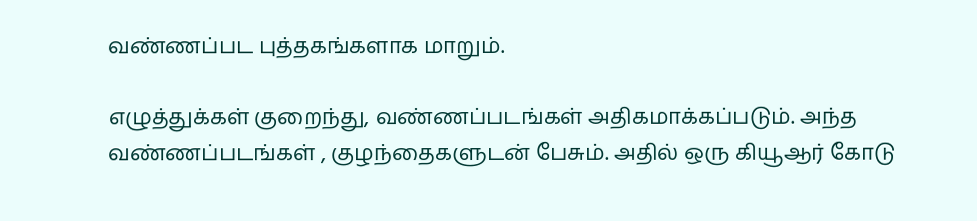வண்ணப்பட புத்தகங்களாக மாறும்.

எழுத்துக்கள் குறைந்து, வண்ணப்படங்கள் அதிகமாக்கப்படும். அந்த வண்ணப்படங்கள் , குழந்தைகளுடன் பேசும். அதில் ஒரு கியூஆர் கோடு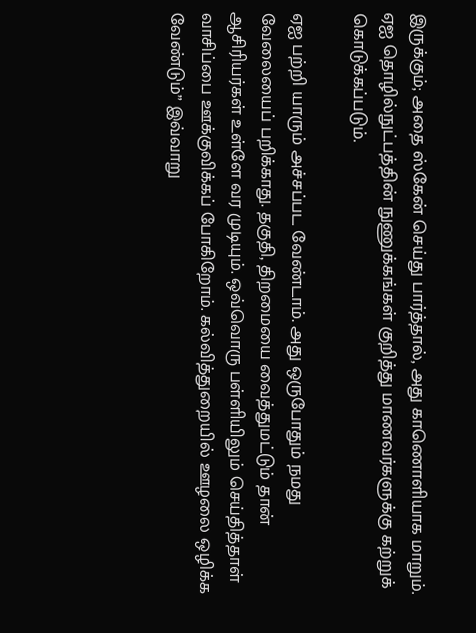இருக்கும்; அதை ஸ்கேன் செய்து பார்த்தால், அது காணொளியாக மாறும். ஏஐ தொழில்நுட்பத்தின் நுணுக்கங்கள் குறித்து மாணவர்களுக்கு கற்றுக் கொடுக்கப்படும்.

ஏஐ பற்றி யாரும் அச்சப்பட வேண்டாம். அது ஒருபோதும் நமது வேலையைப் பறிக்காது. தகுதி, திறமையை வைத்துமட்டும் தான் ஆசிரியர்கள் உள்ளே வர முடியும். ஒவ்வொரு பள்ளியிலும் செய்தித்தாள் வாசிப்பை ஊக்குவிக்கப் போகிறோம். கல்வித்துறையில் ஊழலை ஒழிக்க வேண்டும்” இவ்வாறு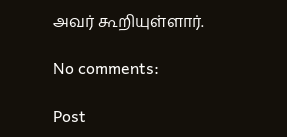அவர் கூறியுள்ளார்.

No comments:

Post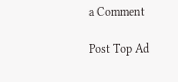a Comment

Post Top Ad